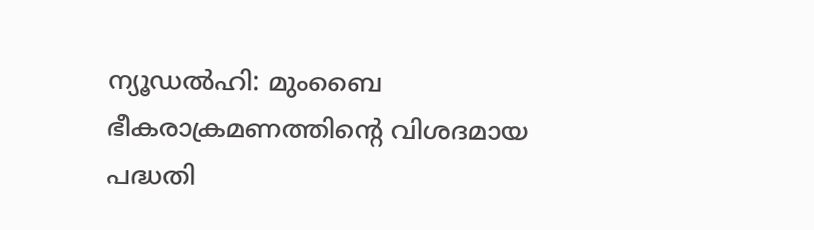ന്യൂഡല്‍ഹി: മുംബൈ ഭീകരാക്രമണത്തിന്റെ വിശദമായ പദ്ധതി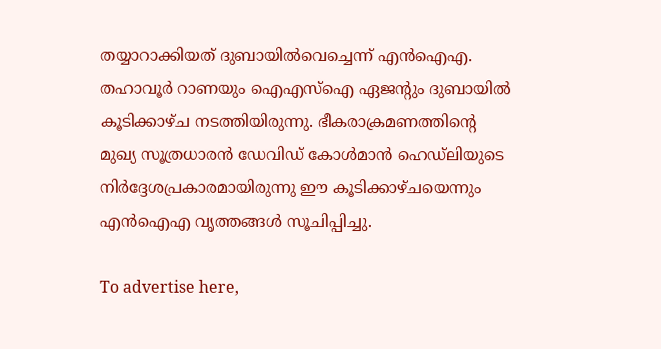തയ്യാറാക്കിയത് ദുബായില്‍വെച്ചെന്ന് എന്‍ഐഎ. തഹാവൂര്‍ റാണയും ഐഎസ്‌ഐ ഏജന്റും ദുബായില്‍ കൂടിക്കാഴ്ച നടത്തിയിരുന്നു. ഭീകരാക്രമണത്തിന്റെ മുഖ്യ സൂത്രധാരന്‍ ഡേവിഡ് കോള്‍മാന്‍ ഹെഡ്‌ലിയുടെ നിര്‍ദ്ദേശപ്രകാരമായിരുന്നു ഈ കൂടിക്കാഴ്ചയെന്നും എന്‍ഐഎ വൃത്തങ്ങള്‍ സൂചിപ്പിച്ചു.

To advertise here,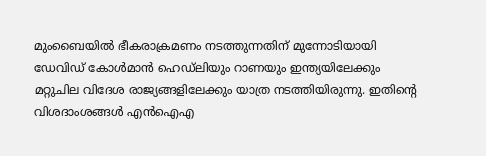മുംബൈയില്‍ ഭീകരാക്രമണം നടത്തുന്നതിന് മുന്നോടിയായി ഡേവിഡ് കോള്‍മാന്‍ ഹെഡ്‌ലിയും റാണയും ഇന്ത്യയിലേക്കും മറ്റുചില വിദേശ രാജ്യങ്ങളിലേക്കും യാത്ര നടത്തിയിരുന്നു. ഇതിന്റെ വിശദാംശങ്ങള്‍ എന്‍ഐഎ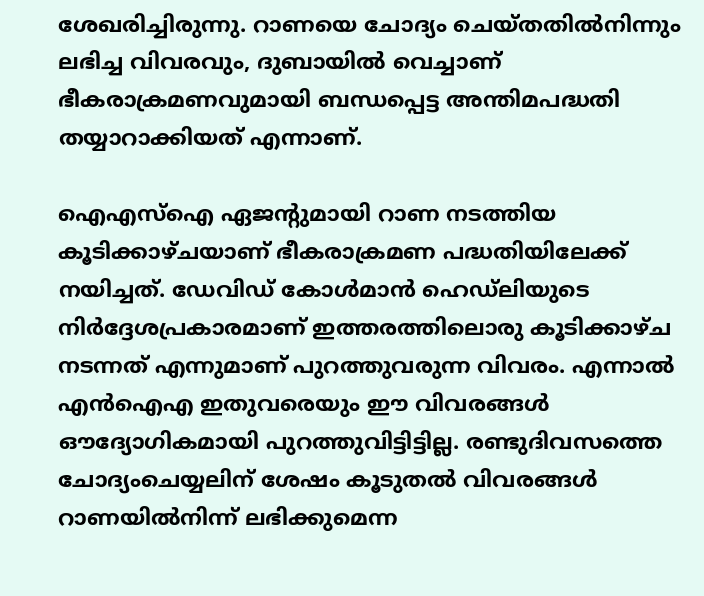ശേഖരിച്ചിരുന്നു. റാണയെ ചോദ്യം ചെയ്തതില്‍നിന്നും ലഭിച്ച വിവരവും, ദുബായില്‍ വെച്ചാണ് ഭീകരാക്രമണവുമായി ബന്ധപ്പെട്ട അന്തിമപദ്ധതി തയ്യാറാക്കിയത് എന്നാണ്.

ഐഎസ്‌ഐ ഏജന്റുമായി റാണ നടത്തിയ കൂടിക്കാഴ്ചയാണ് ഭീകരാക്രമണ പദ്ധതിയിലേക്ക് നയിച്ചത്. ഡേവിഡ് കോള്‍മാന്‍ ഹെഡ്‌ലിയുടെ നിര്‍ദ്ദേശപ്രകാരമാണ് ഇത്തരത്തിലൊരു കൂടിക്കാഴ്ച നടന്നത് എന്നുമാണ് പുറത്തുവരുന്ന വിവരം. എന്നാല്‍ എന്‍ഐഎ ഇതുവരെയും ഈ വിവരങ്ങള്‍ ഔദ്യോഗികമായി പുറത്തുവിട്ടിട്ടില്ല. രണ്ടുദിവസത്തെ ചോദ്യംചെയ്യലിന് ശേഷം കൂടുതല്‍ വിവരങ്ങള്‍ റാണയില്‍നിന്ന് ലഭിക്കുമെന്ന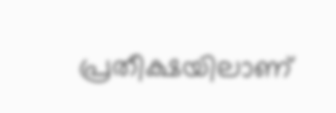പ്രതീക്ഷയിലാണ്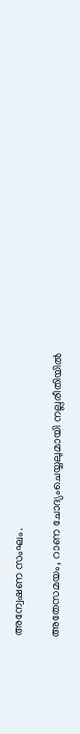അന്വേഷണ സംഘം.

അതേസമയം, റാണ ചോദ്യംചെയ്യലുമായി നല്ലരീതിയില്‍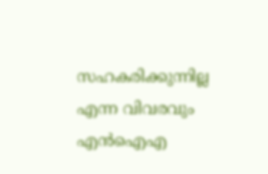സഹകരിക്കുന്നില്ല എന്ന വിവരവും എന്‍ഐഎ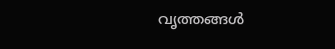വൃത്തങ്ങള്‍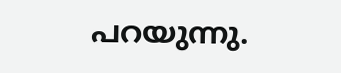പറയുന്നു.